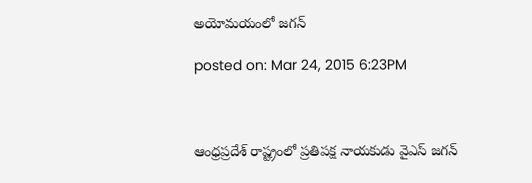అయోమయంలో జగన్

posted on: Mar 24, 2015 6:23PM



ఆంధ్రప్రదేశ్ రాష్ట్రంలో ప్రతిపక్ష నాయకుడు వైఎస్ జగన్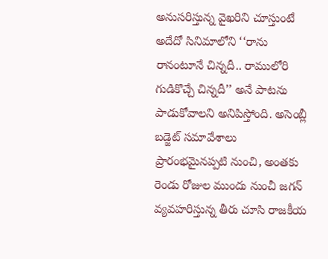అనుసరిస్తున్న వైఖరిని చూస్తుంటే అదేదో సినిమాలోని ‘‘రాను రానంటూనే చిన్నదీ.. రాములోరి గుడికొచ్చే చిన్నదీ’’ అనే పాటను పాడుకోవాలని అనిపిస్తోంది. అసెంబ్లీ బడ్జెట్ సమావేశాలు ప్రారంభమైనప్పటి నుంచి, అంతకు రెండు రోజుల ముందు నుంచీ జగన్ వ్యవహరిస్తున్న తీరు చూసి రాజకీయ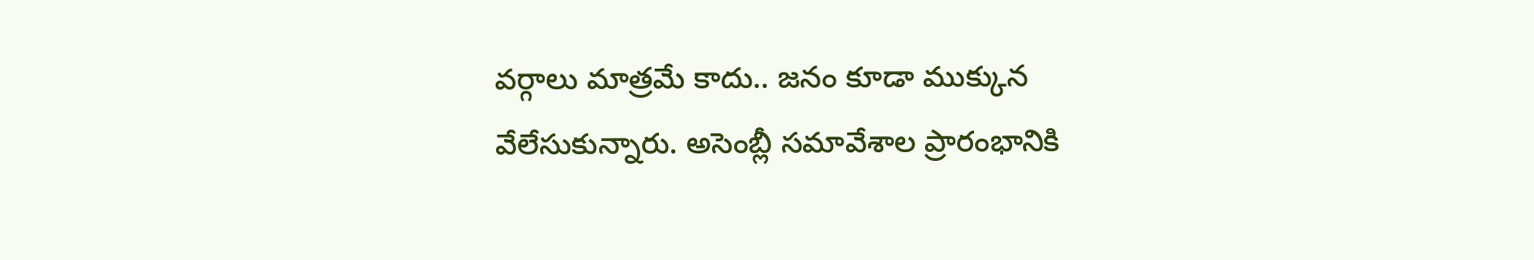వర్గాలు మాత్రమే కాదు.. జనం కూడా ముక్కున వేలేసుకున్నారు. అసెంబ్లీ సమావేశాల ప్రారంభానికి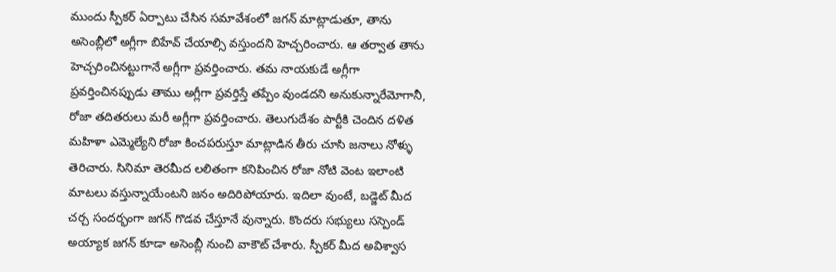ముందు స్పీకర్ ఏర్పాటు చేసిన సమావేశంలో జగన్ మాట్లాడుతూ, తాను అసెంబ్లీలో అగ్లీగా బిహేవ్ చేయాల్సి వస్తుందని హెచ్చరించారు. ఆ తర్వాత తాను హెచ్చరించినట్టుగానే అగ్లీగా ప్రవర్తించారు. తమ నాయకుడే అగ్లీగా ప్రవర్తించినప్పుడు తాము అగ్లీగా ప్రవర్తిస్తే తప్పేం వుండదని అనుకున్నారేమోగానీ, రోజా తదితరులు మరీ అగ్లీగా ప్రవర్తించారు. తెలుగుదేశం పార్టీకి చెందిన దళిత మహిళా ఎమ్మెల్యేని రోజా కించపరుస్తూ మాట్లాడిన తీరు చూసి జనాలు నోళ్ళు తెరిచారు. సినిమా తెరమీద లలితంగా కనిపించిన రోజా నోటి వెంట ఇలాంటి మాటలు వస్తున్నాయేంటని జనం అదిరిపోయారు. ఇదిలా వుంటే, బడ్జెట్ మీద చర్చ సందర్భంగా జగన్ గొడవ చేస్తూనే వున్నారు. కొందరు సభ్యులు సస్పెండ్ అయ్యాక జగన్ కూడా అసెంబ్లీ నుంచి వాకౌట్ చేశారు. స్పీకర్ మీద అవిశ్వాస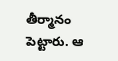తీర్మానం పెట్టారు. ఆ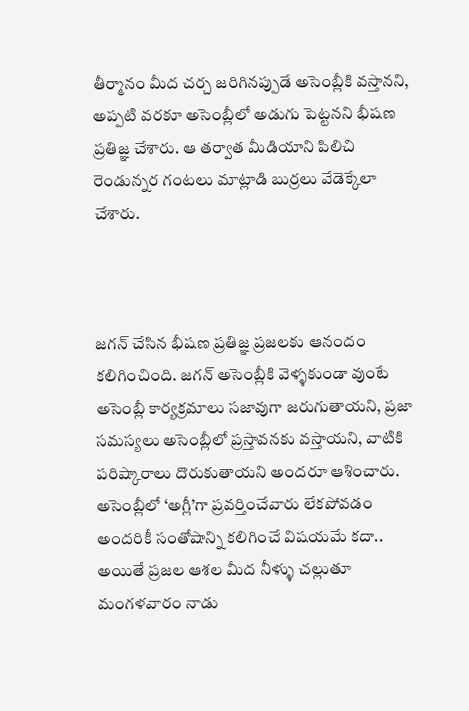తీర్మానం మీద చర్చ జరిగినప్పుడే అసెంబ్లీకి వస్తానని, అప్పటి వరకూ అసెంబ్లీలో అడుగు పెట్టనని భీషణ ప్రతిజ్ఞ చేశారు. ఆ తర్వాత మీడియాని పిలిచి రెండున్నర గంటలు మాట్లాడి బుర్రలు వేడెక్కేలా చేశారు.



జగన్ చేసిన భీషణ ప్రతిజ్ఞ ప్రజలకు ఆనందం కలిగించింది. జగన్ అసెంబ్లీకి వెళ్ళకుండా వుంటే అసెంబ్లీ కార్యక్రమాలు సజావుగా జరుగుతాయని, ప్రజా సమస్యలు అసెంబ్లీలో ప్రస్తావనకు వస్తాయని, వాటికి పరిష్కారాలు దొరుకుతాయని అందరూ ఆశించారు. అసెంబ్లీలో ‘అగ్లీ’గా ప్రవర్తించేవారు లేకపోవడం అందరికీ సంతోషాన్ని కలిగించే విషయమే కదా.. అయితే ప్రజల ఆశల మీద నీళ్ళు చల్లుతూ మంగళవారం నాడు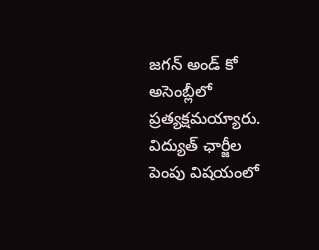జగన్ అండ్ కో అసెంబ్లీలో ప్రత్యక్షమయ్యారు. విద్యుత్ ఛార్జీల పెంపు విషయంలో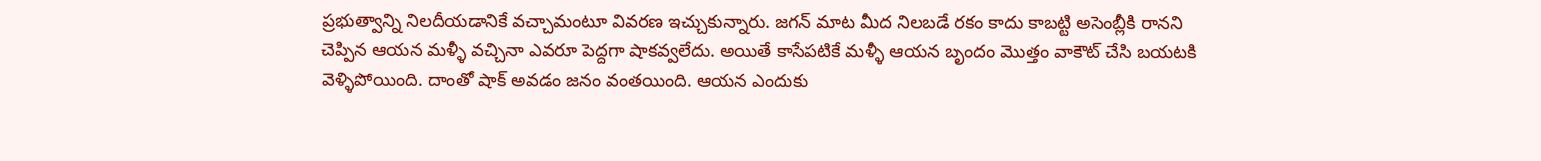ప్రభుత్వాన్ని నిలదీయడానికే వచ్చామంటూ వివరణ ఇచ్చుకున్నారు. జగన్ మాట మీద నిలబడే రకం కాదు కాబట్టి అసెంబ్లీకి రానని చెప్పిన ఆయన మళ్ళీ వచ్చినా ఎవరూ పెద్దగా షాకవ్వలేదు. అయితే కాసేపటికే మళ్ళీ ఆయన బృందం మొత్తం వాకౌట్ చేసి బయటకి వెళ్ళిపోయింది. దాంతో షాక్ అవడం జనం వంతయింది. ఆయన ఎందుకు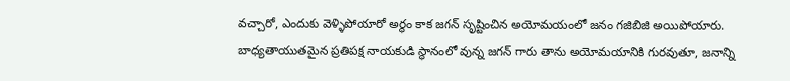వచ్చారో, ఎందుకు వెళ్ళిపోయారో అర్థం కాక జగన్ ‌సృష్టించిన అయోమయంలో జనం గజిబిజి అయిపోయారు. బాధ్యతాయుతమైన ప్రతిపక్ష నాయకుడి స్థానంలో వున్న జగన్ గారు తాను అయోమయానికి గురవుతూ, జనాన్ని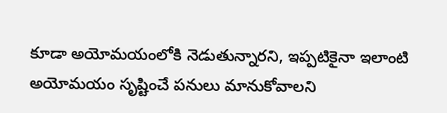కూడా అయోమయంలోకి నెడుతున్నారని, ఇప్పటికైనా ఇలాంటి అయోమయం సృష్టించే పనులు మానుకోవాలని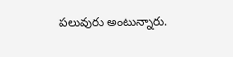పలువురు అంటున్నారు.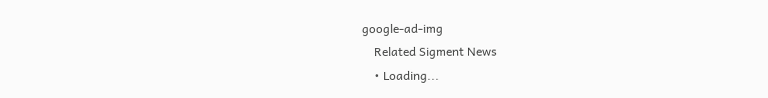google-ad-img
    Related Sigment News
    • Loading...